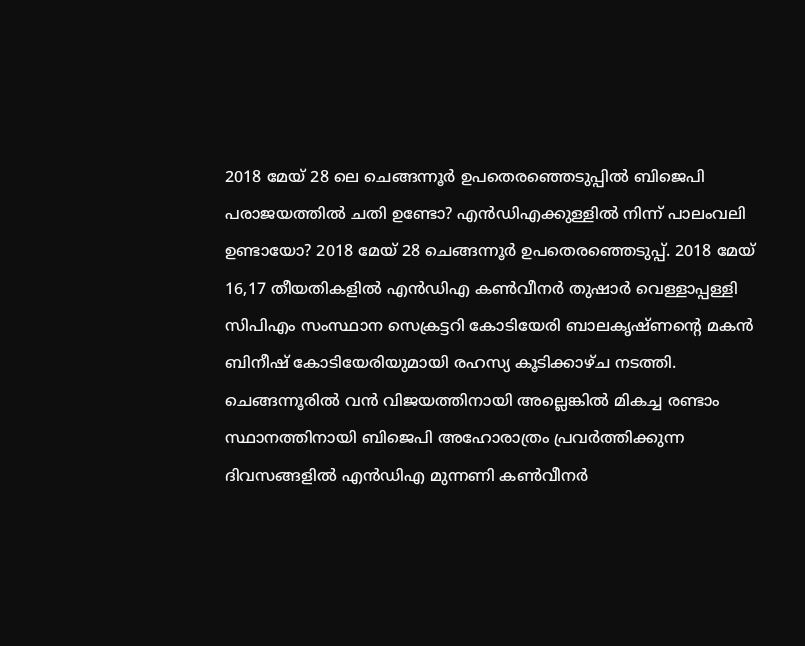2018 മേയ് 28 ലെ ചെങ്ങന്നൂർ ഉപതെരഞ്ഞെടുപ്പിൽ ബിജെപി പരാജയത്തിൽ ചതി ഉണ്ടോ? എൻഡിഎക്കുള്ളിൽ നിന്ന് പാലംവലി ഉണ്ടായോ? 2018 മേയ് 28 ചെങ്ങന്നൂർ ഉപതെരഞ്ഞെടുപ്പ്. 2018 മേയ് 16,17 തീയതികളിൽ എൻഡിഎ കൺവീനർ തുഷാർ വെള്ളാപ്പള്ളി സിപിഎം സംസ്ഥാന സെക്രട്ടറി കോടിയേരി ബാലകൃഷ്ണന്റെ മകൻ ബിനീഷ് കോടിയേരിയുമായി രഹസ്യ കൂടിക്കാഴ്ച നടത്തി.
ചെങ്ങന്നൂരിൽ വൻ വിജയത്തിനായി അല്ലെങ്കിൽ മികച്ച രണ്ടാം സ്ഥാനത്തിനായി ബിജെപി അഹോരാത്രം പ്രവർത്തിക്കുന്ന ദിവസങ്ങളിൽ എൻഡിഎ മുന്നണി കൺവീനർ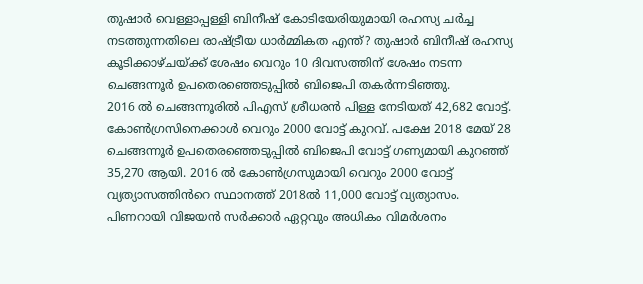തുഷാർ വെള്ളാപ്പള്ളി ബിനീഷ് കോടിയേരിയുമായി രഹസ്യ ചർച്ച നടത്തുന്നതിലെ രാഷ്ട്രീയ ധാർമ്മികത എന്ത്? തുഷാർ ബിനീഷ് രഹസ്യ കൂടിക്കാഴ്ചയ്ക്ക് ശേഷം വെറും 10 ദിവസത്തിന് ശേഷം നടന്ന ചെങ്ങന്നൂർ ഉപതെരഞ്ഞെടുപ്പിൽ ബിജെപി തകർന്നടിഞ്ഞു.
2016 ൽ ചെങ്ങന്നൂരിൽ പിഎസ് ശ്രീധരൻ പിള്ള നേടിയത് 42,682 വോട്ട്. കോൺഗ്രസിനെക്കാൾ വെറും 2000 വോട്ട് കുറവ്. പക്ഷേ 2018 മേയ് 28 ചെങ്ങന്നൂർ ഉപതെരഞ്ഞെടുപ്പിൽ ബിജെപി വോട്ട് ഗണ്യമായി കുറഞ്ഞ് 35,270 ആയി. 2016 ൽ കോൺഗ്രസുമായി വെറും 2000 വോട്ട് വ്യത്യാസത്തിൻറെ സ്ഥാനത്ത് 2018ൽ 11,000 വോട്ട് വ്യത്യാസം.
പിണറായി വിജയൻ സർക്കാർ ഏറ്റവും അധികം വിമർശനം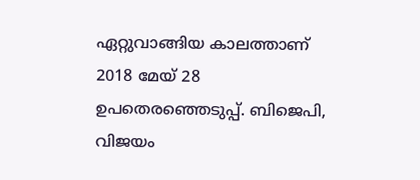ഏറ്റുവാങ്ങിയ കാലത്താണ് 2018 മേയ് 28 ഉപതെരഞ്ഞെടുപ്പ്. ബിജെപി, വിജയം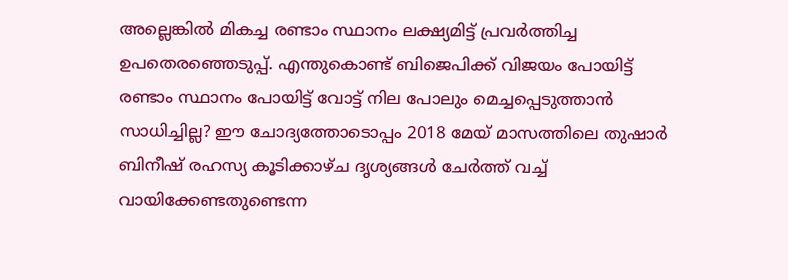അല്ലെങ്കിൽ മികച്ച രണ്ടാം സ്ഥാനം ലക്ഷ്യമിട്ട് പ്രവർത്തിച്ച ഉപതെരഞ്ഞെടുപ്പ്. എന്തുകൊണ്ട് ബിജെപിക്ക് വിജയം പോയിട്ട് രണ്ടാം സ്ഥാനം പോയിട്ട് വോട്ട് നില പോലും മെച്ചപ്പെടുത്താൻ സാധിച്ചില്ല? ഈ ചോദ്യത്തോടൊപ്പം 2018 മേയ് മാസത്തിലെ തുഷാർ ബിനീഷ് രഹസ്യ കൂടിക്കാഴ്ച ദൃശ്യങ്ങൾ ചേർത്ത് വച്ച് വായിക്കേണ്ടതുണ്ടെന്ന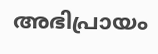അഭിപ്രായം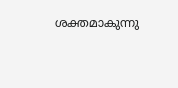ശക്തമാകുന്നു